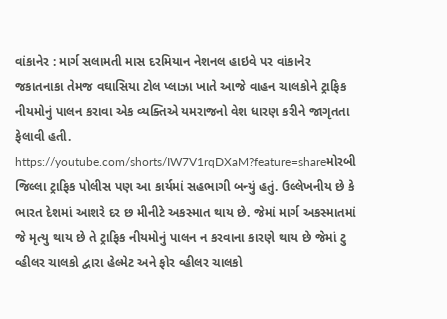વાંકાનેર : માર્ગ સલામતી માસ દરમિયાન નેશનલ હાઇવે પર વાંકાનેર જકાતનાકા તેમજ વઘાસિયા ટોલ પ્લાઝા ખાતે આજે વાહન ચાલકોને ટ્રાફિક નીયમોનું પાલન કરાવા એક વ્યક્તિએ યમરાજનો વેશ ધારણ કરીને જાગૃતતા ફેલાવી હતી. https://youtube.com/shorts/IW7V1rqDXaM?feature=shareમોરબી જિલ્લા ટ્રાફિક પોલીસ પણ આ કાર્યમાં સહભાગી બન્યું હતું. ઉલ્લેખનીય છે કે ભારત દેશમાં આશરે દર છ મીનીટે અકસ્માત થાય છે. જેમાં માર્ગ અકસ્માતમાં જે મૃત્યુ થાય છે તે ટ્રાફિક નીયમોનું પાલન ન કરવાના કારણે થાય છે જેમાં ટુ વ્હીલર ચાલકો દ્વારા હેલ્મેટ અને ફોર વ્હીલર ચાલકો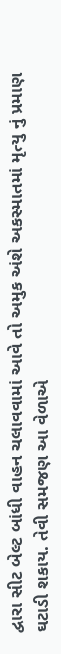દ્વારા સીટ બેલ્ટ બાંધી વાહન ચલાવવામાં આવે તો અમુક અંશે અકસ્માતમાં મૃત્યુ નું પ્રમાણ ઘટાડી શકાય. તેવી સમજણ આ વેળાએ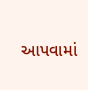આપવામાં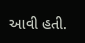આવી હતી.